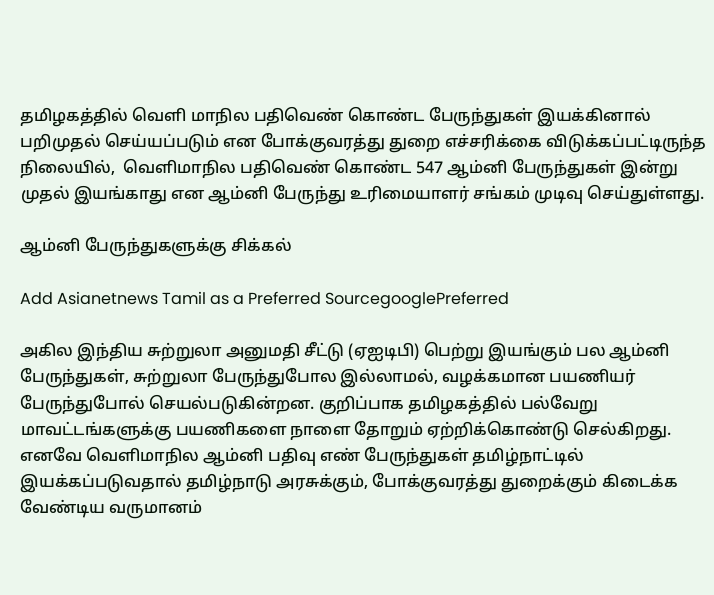தமிழகத்தில் வெளி மாநில பதிவெண் கொண்ட பேருந்துகள் இயக்கினால் பறிமுதல் செய்யப்படும் என போக்குவரத்து துறை எச்சரிக்கை விடுக்கப்பட்டிருந்த நிலையில்,  வெளிமாநில பதிவெண் கொண்ட 547 ஆம்னி பேருந்துகள் இன்று முதல் இயங்காது என ஆம்னி பேருந்து உரிமையாளர் சங்கம் முடிவு செய்துள்ளது.

ஆம்னி பேருந்துகளுக்கு சிக்கல்

Add Asianetnews Tamil as a Preferred SourcegooglePreferred

அகில இந்திய சுற்றுலா அனுமதி சீட்டு (ஏஐடிபி) பெற்று இயங்கும் பல ஆம்னி பேருந்துகள், சுற்றுலா பேருந்துபோல இல்லாமல், வழக்கமான பயணியர் பேருந்துபோல் செயல்படுகின்றன. குறிப்பாக தமிழகத்தில் பல்வேறு மாவட்டங்களுக்கு பயணிகளை நாளை தோறும் ஏற்றிக்கொண்டு செல்கிறது. எனவே வெளிமாநில ஆம்னி பதிவு எண் பேருந்துகள் தமிழ்நாட்டில் இயக்கப்படுவதால் தமிழ்நாடு அரசுக்கும், போக்குவரத்து துறைக்கும் கிடைக்க வேண்டிய வருமானம்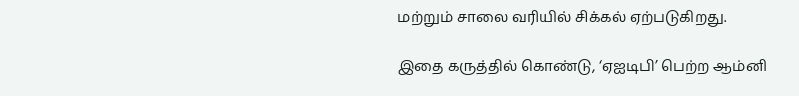மற்றும் சாலை வரியில் சிக்கல் ஏற்படுகிறது.

இதை கருத்தில் கொண்டு, ‘ஏஐடிபி’ பெற்ற ஆம்னி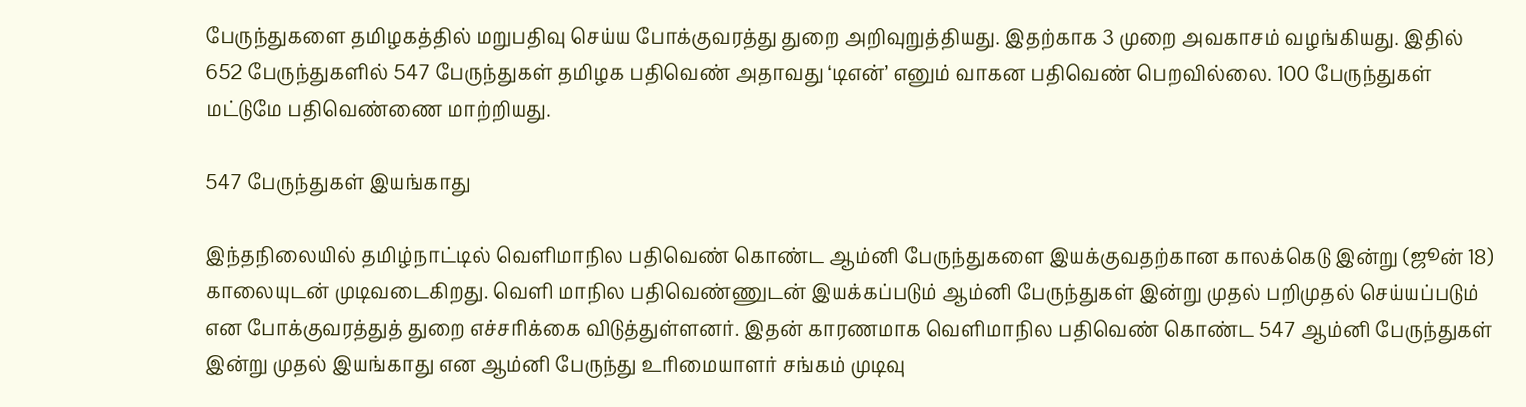பேருந்துகளை தமிழகத்தில் மறுபதிவு செய்ய போக்குவரத்து துறை அறிவுறுத்தியது. இதற்காக 3 முறை அவகாசம் வழங்கியது. இதில் 652 பேருந்துகளில் 547 பேருந்துகள் தமிழக பதிவெண் அதாவது ‘டிஎன்’ எனும் வாகன பதிவெண் பெறவில்லை. 100 பேருந்துகள் மட்டுமே பதிவெண்ணை மாற்றியது.

547 பேருந்துகள் இயங்காது

இந்தநிலையில் தமிழ்நாட்டில் வெளிமாநில பதிவெண் கொண்ட ஆம்னி பேருந்துகளை இயக்குவதற்கான காலக்கெடு இன்று (ஜூன் 18) காலையுடன் முடிவடைகிறது. வெளி மாநில பதிவெண்ணுடன் இயக்கப்படும் ஆம்னி பேருந்துகள் இன்று முதல் பறிமுதல் செய்யப்படும் என போக்குவரத்துத் துறை எச்சரிக்கை விடுத்துள்ளனர். இதன் காரணமாக வெளிமாநில பதிவெண் கொண்ட 547 ஆம்னி பேருந்துகள் இன்று முதல் இயங்காது என ஆம்னி பேருந்து உரிமையாளர் சங்கம் முடிவு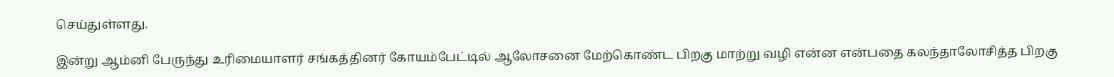செய்துள்ளது.

இன்று ஆம்னி பேருந்து உரிமையாளர் சங்கத்தினர் கோயம்பேட்டில் ஆலோசனை மேற்கொண்ட பிறகு மாற்று வழி என்ன என்பதை கலந்தாலோசித்த பிறகு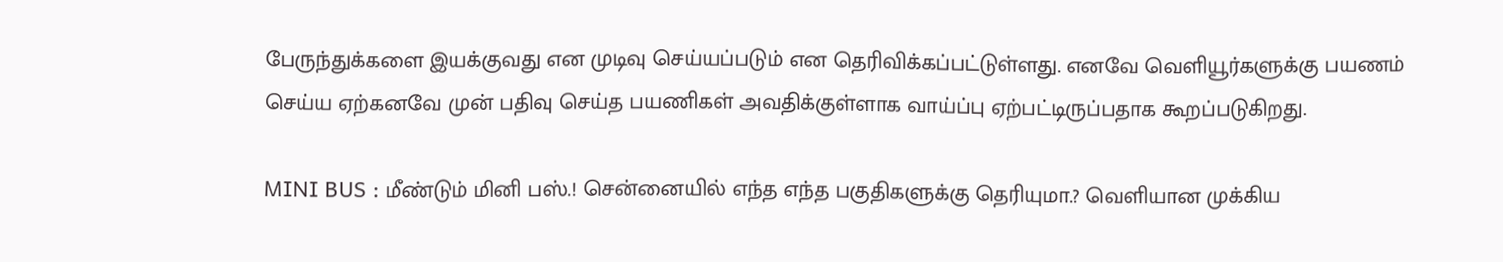பேருந்துக்களை இயக்குவது என முடிவு செய்யப்படும் என தெரிவிக்கப்பட்டுள்ளது. எனவே வெளியூர்களுக்கு பயணம் செய்ய ஏற்கனவே முன் பதிவு செய்த பயணிகள் அவதிக்குள்ளாக வாய்ப்பு ஏற்பட்டிருப்பதாக கூறப்படுகிறது.

MINI BUS : மீண்டும் மினி பஸ்.! சென்னையில் எந்த எந்த பகுதிகளுக்கு தெரியுமா.? வெளியான முக்கிய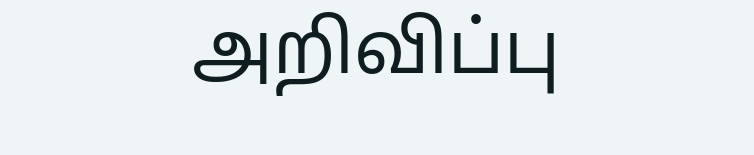அறிவிப்பு